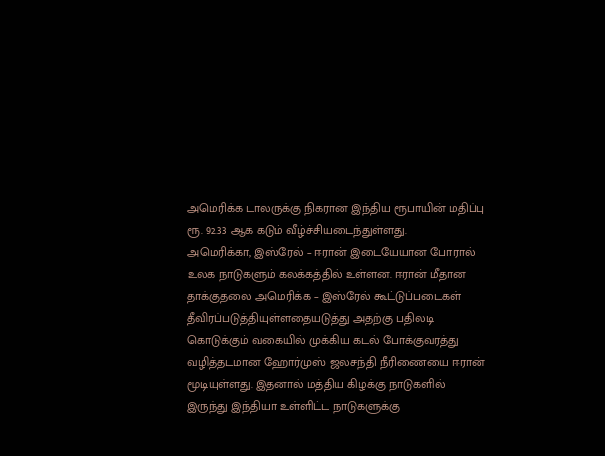அமெரிக்க டாலருக்கு நிகரான இந்திய ரூபாயின் மதிப்பு ரூ. 92.33 ஆக கடும் வீழ்ச்சியடைந்துள்ளது.
அமெரிக்கா, இஸ்ரேல் – ஈரான் இடையேயான போரால் உலக நாடுகளும் கலக்கத்தில் உள்ளன. ஈரான் மீதான தாக்குதலை அமெரிக்க – இஸ்ரேல் கூட்டுப்படைகள் தீவிரப்படுத்தியுள்ளதையடுத்து அதற்கு பதிலடி கொடுக்கும் வகையில் முக்கிய கடல் போக்குவரத்து வழித்தடமான ஹோர்முஸ் ஜலசந்தி நீரிணையை ஈரான் மூடியுள்ளது. இதனால் மத்திய கிழக்கு நாடுகளில் இருந்து இந்தியா உள்ளிட்ட நாடுகளுக்கு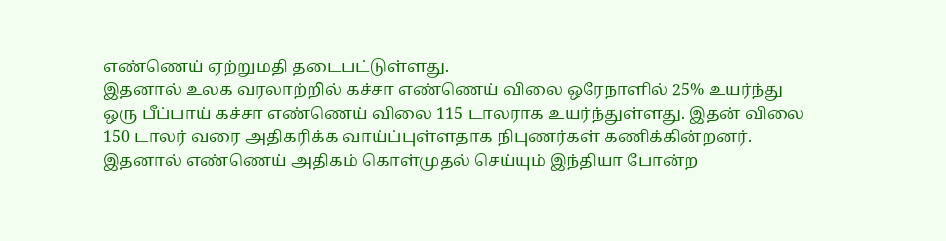எண்ணெய் ஏற்றுமதி தடைபட்டுள்ளது.
இதனால் உலக வரலாற்றில் கச்சா எண்ணெய் விலை ஒரேநாளில் 25% உயர்ந்து ஒரு பீப்பாய் கச்சா எண்ணெய் விலை 115 டாலராக உயர்ந்துள்ளது. இதன் விலை 150 டாலர் வரை அதிகரிக்க வாய்ப்புள்ளதாக நிபுணர்கள் கணிக்கின்றனர். இதனால் எண்ணெய் அதிகம் கொள்முதல் செய்யும் இந்தியா போன்ற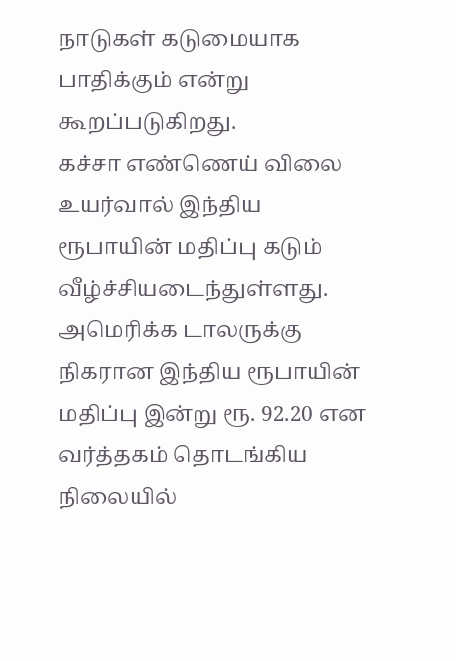நாடுகள் கடுமையாக பாதிக்கும் என்று கூறப்படுகிறது.
கச்சா எண்ணெய் விலை உயர்வால் இந்திய ரூபாயின் மதிப்பு கடும் வீழ்ச்சியடைந்துள்ளது.
அமெரிக்க டாலருக்கு நிகரான இந்திய ரூபாயின் மதிப்பு இன்று ரூ. 92.20 என வர்த்தகம் தொடங்கிய நிலையில்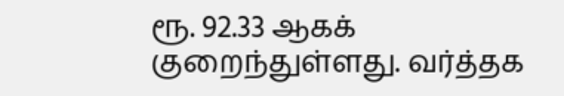ரூ. 92.33 ஆகக் குறைந்துள்ளது. வர்த்தக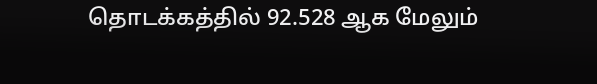தொடக்கத்தில் 92.528 ஆக மேலும்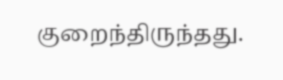குறைந்திருந்தது.